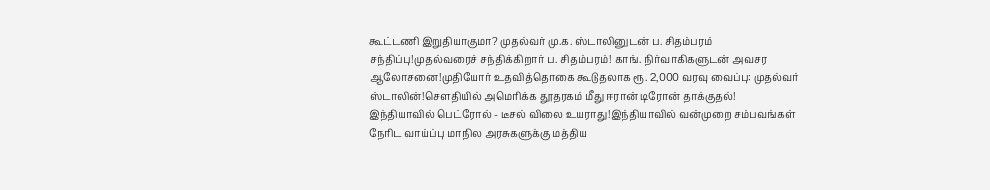கூட்டணி இறுதியாகுமா? முதல்வர் மு.க. ஸ்டாலினுடன் ப. சிதம்பரம் சந்திப்பு!முதல்வரைச் சந்திக்கிறார் ப. சிதம்பரம்! காங். நிர்வாகிகளுடன் அவசர ஆலோசனை!முதியோர் உதவித்தொகை கூடுதலாக ரூ. 2,000 வரவு வைப்பு: முதல்வர் ஸ்டாலின்!சௌதியில் அமெரிக்க தூதரகம் மீது ஈரான் டிரோன் தாக்குதல்! இந்தியாவில் பெட்ரோல் - டீசல் விலை உயராது!இந்தியாவில் வன்முறை சம்பவங்கள் நேரிட வாய்ப்பு மாநில அரசுகளுக்கு மத்திய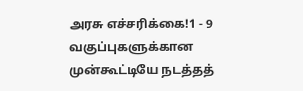அரசு எச்சரிக்கை!1 - 9 வகுப்புகளுக்கான முன்கூட்டியே நடத்தத்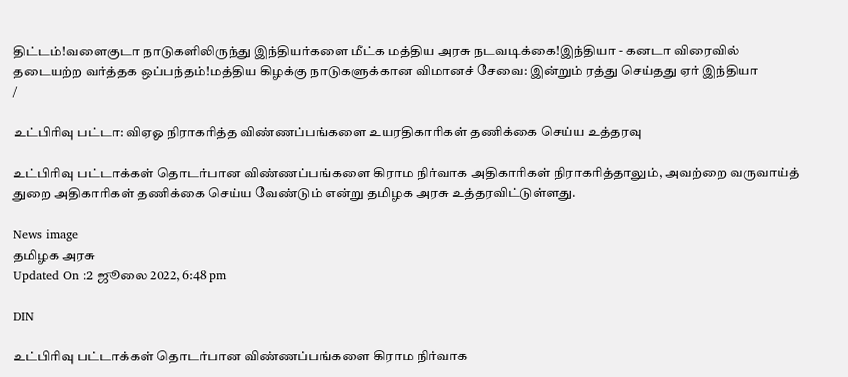திட்டம்!வளைகுடா நாடுகளிலிருந்து இந்தியர்களை மீட்க மத்திய அரசு நடவடிக்கை!இந்தியா - கனடா விரைவில் தடையற்ற வர்த்தக ஒப்பந்தம்!மத்திய கிழக்கு நாடுகளுக்கான விமானச் சேவை: இன்றும் ரத்து செய்தது ஏர் இந்தியா
/

உட்பிரிவு பட்டா: விஏஓ நிராகரித்த விண்ணப்பங்களை உயரதிகாரிகள் தணிக்கை செய்ய உத்தரவு

உட்பிரிவு பட்டாக்கள் தொடர்பான விண்ணப்பங்களை கிராம நிர்வாக அதிகாரிகள் நிராகரித்தாலும், அவற்றை வருவாய்த் துறை அதிகாரிகள் தணிக்கை செய்ய வேண்டும் என்று தமிழக அரசு உத்தரவிட்டுள்ளது.

News image
தமிழக அரசு
Updated On :2 ஜூலை 2022, 6:48 pm

DIN

உட்பிரிவு பட்டாக்கள் தொடர்பான விண்ணப்பங்களை கிராம நிர்வாக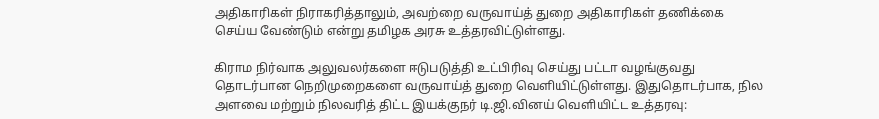அதிகாரிகள் நிராகரித்தாலும், அவற்றை வருவாய்த் துறை அதிகாரிகள் தணிக்கை செய்ய வேண்டும் என்று தமிழக அரசு உத்தரவிட்டுள்ளது.

கிராம நிர்வாக அலுவலர்களை ஈடுபடுத்தி உட்பிரிவு செய்து பட்டா வழங்குவது தொடர்பான நெறிமுறைகளை வருவாய்த் துறை வெளியிட்டுள்ளது. இதுதொடர்பாக, நில அளவை மற்றும் நிலவரித் திட்ட இயக்குநர் டி.ஜி.வினய் வெளியிட்ட உத்தரவு: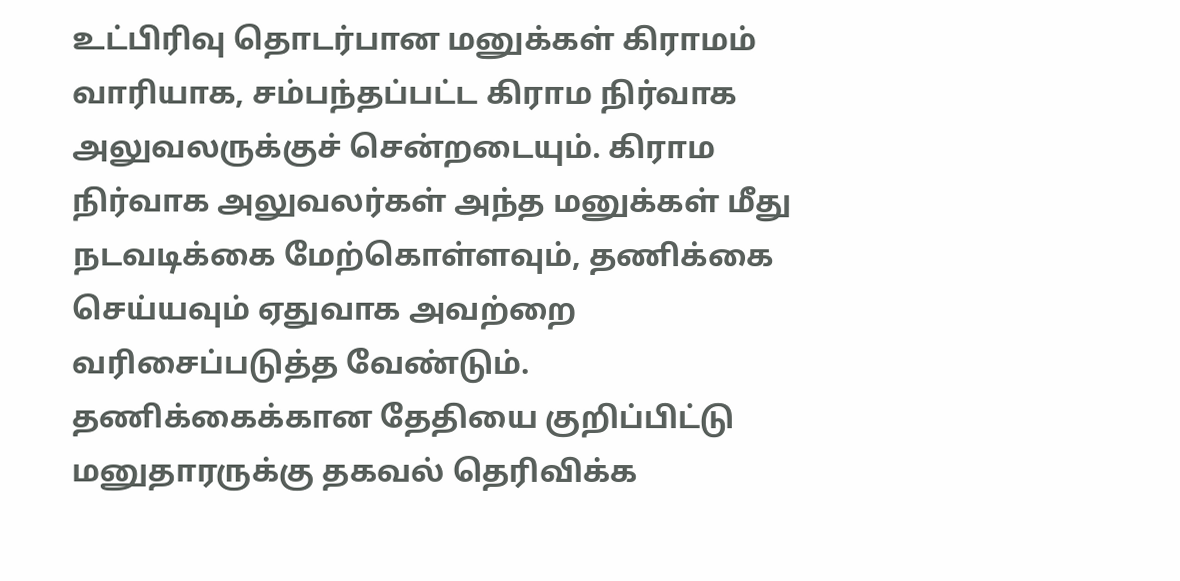உட்பிரிவு தொடர்பான மனுக்கள் கிராமம் வாரியாக, சம்பந்தப்பட்ட கிராம நிர்வாக அலுவலருக்குச் சென்றடையும். கிராம நிர்வாக அலுவலர்கள் அந்த மனுக்கள் மீது நடவடிக்கை மேற்கொள்ளவும், தணிக்கை செய்யவும் ஏதுவாக அவற்றை வரிசைப்படுத்த வேண்டும். தணிக்கைக்கான தேதியை குறிப்பிட்டு மனுதாரருக்கு தகவல் தெரிவிக்க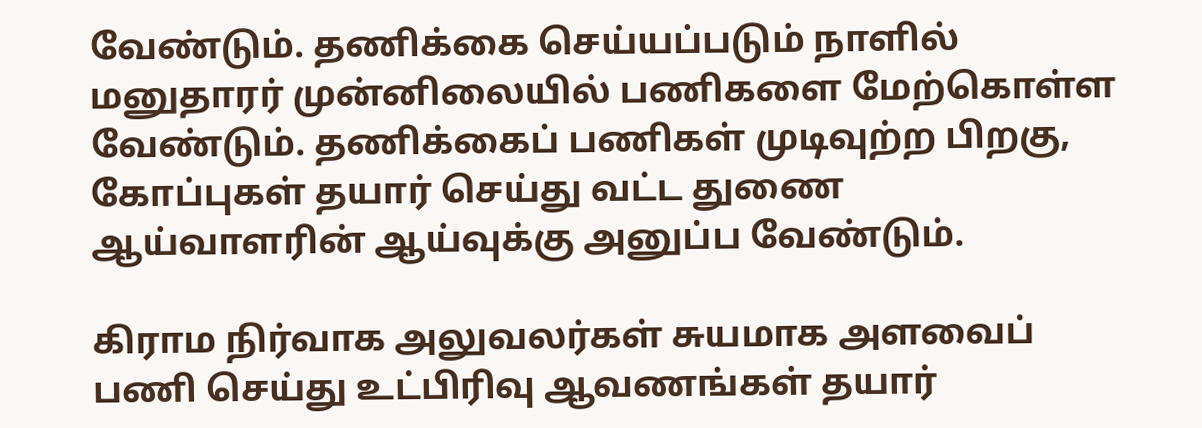வேண்டும். தணிக்கை செய்யப்படும் நாளில் மனுதாரர் முன்னிலையில் பணிகளை மேற்கொள்ள வேண்டும். தணிக்கைப் பணிகள் முடிவுற்ற பிறகு, கோப்புகள் தயார் செய்து வட்ட துணை ஆய்வாளரின் ஆய்வுக்கு அனுப்ப வேண்டும்.

கிராம நிர்வாக அலுவலர்கள் சுயமாக அளவைப் பணி செய்து உட்பிரிவு ஆவணங்கள் தயார்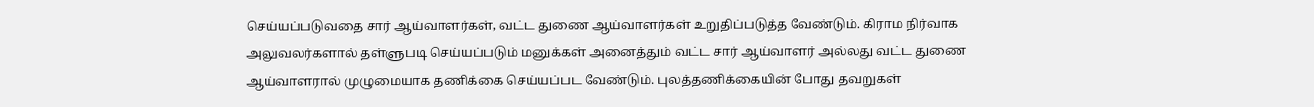செய்யப்படுவதை சார் ஆய்வாளர்கள், வட்ட துணை ஆய்வாளர்கள் உறுதிப்படுத்த வேண்டும். கிராம நிர்வாக அலுவலர்களால் தள்ளுபடி செய்யப்படும் மனுக்கள் அனைத்தும் வட்ட சார் ஆய்வாளர் அல்லது வட்ட துணை ஆய்வாளரால் முழுமையாக தணிக்கை செய்யப்பட வேண்டும். புலத்தணிக்கையின் போது தவறுகள்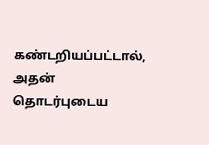கண்டறியப்பட்டால், அதன் தொடர்புடைய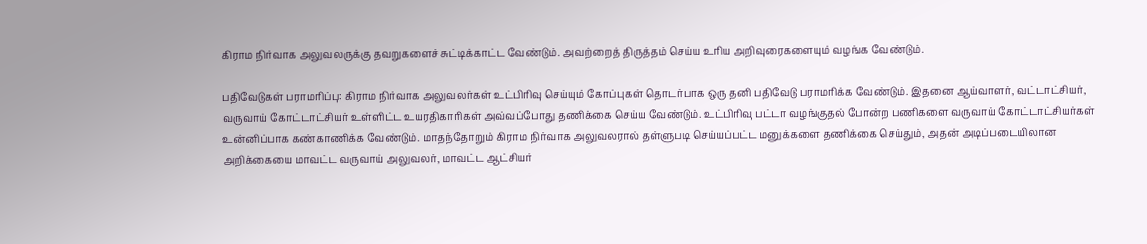கிராம நிர்வாக அலுவலருக்கு தவறுகளைச் சுட்டிக்காட்ட வேண்டும். அவற்றைத் திருத்தம் செய்ய உரிய அறிவுரைகளையும் வழங்க வேண்டும்.

பதிவேடுகள் பராமரிப்பு: கிராம நிர்வாக அலுவலர்கள் உட்பிரிவு செய்யும் கோப்புகள் தொடர்பாக ஒரு தனி பதிவேடு பராமரிக்க வேண்டும். இதனை ஆய்வாளர், வட்டாட்சியர், வருவாய் கோட்டாட்சியர் உள்ளிட்ட உயரதிகாரிகள் அவ்வப்போது தணிக்கை செய்ய வேண்டும். உட்பிரிவு பட்டா வழங்குதல் போன்ற பணிகளை வருவாய் கோட்டாட்சியர்கள் உன்னிப்பாக கண்காணிக்க வேண்டும். மாதந்தோறும் கிராம நிர்வாக அலுவலரால் தள்ளுபடி செய்யப்பட்ட மனுக்களை தணிக்கை செய்தும், அதன் அடிப்படையிலான அறிக்கையை மாவட்ட வருவாய் அலுவலர், மாவட்ட ஆட்சியர்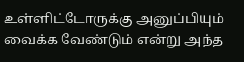உள்ளிட்டோருக்கு அனுப்பியும் வைக்க வேண்டும் என்று அந்த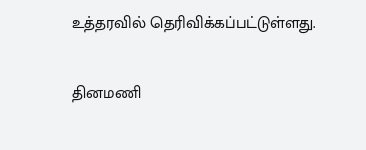உத்தரவில் தெரிவிக்கப்பட்டுள்ளது.

தினமணி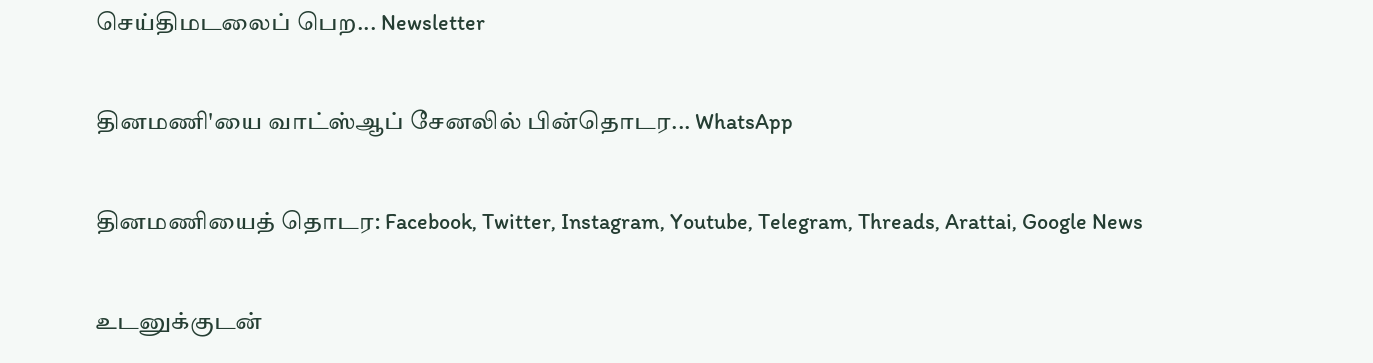செய்திமடலைப் பெற... Newsletter

தினமணி'யை வாட்ஸ்ஆப் சேனலில் பின்தொடர... WhatsApp

தினமணியைத் தொடர: Facebook, Twitter, Instagram, Youtube, Telegram, Threads, Arattai, Google News

உடனுக்குடன்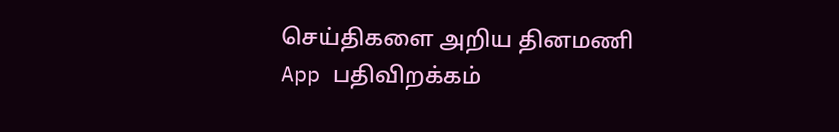செய்திகளை அறிய தினமணி App பதிவிறக்கம்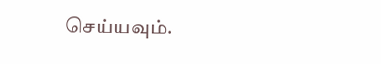செய்யவும்.